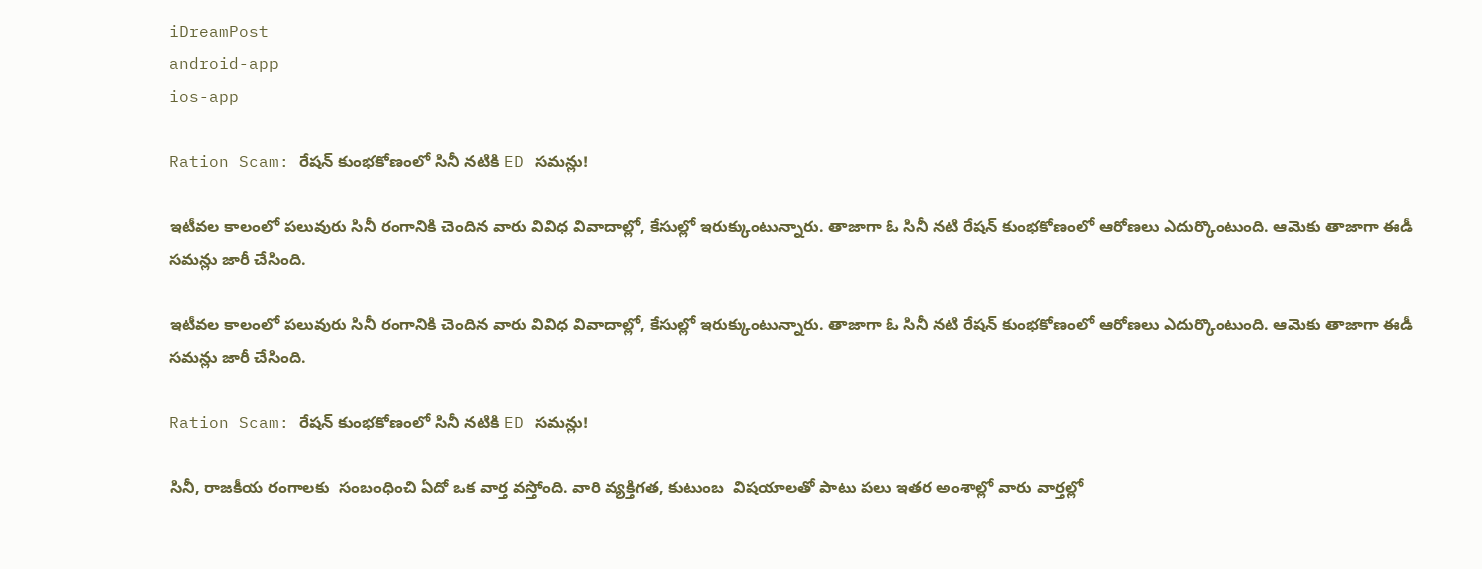iDreamPost
android-app
ios-app

Ration Scam: రేషన్ కుంభకోణంలో సినీ నటికి ED సమన్లు!

ఇటీవల కాలంలో పలువురు సినీ రంగానికి చెందిన వారు వివిధ వివాదాల్లో, కేసుల్లో ఇరుక్కుంటున్నారు. తాజాగా ఓ సినీ నటి రేషన్ కుంభకోణంలో ఆరోణలు ఎదుర్కొంటుంది. ఆమెకు తాజాగా ఈడీ సమన్లు జారీ చేసింది.

ఇటీవల కాలంలో పలువురు సినీ రంగానికి చెందిన వారు వివిధ వివాదాల్లో, కేసుల్లో ఇరుక్కుంటున్నారు. తాజాగా ఓ సినీ నటి రేషన్ కుంభకోణంలో ఆరోణలు ఎదుర్కొంటుంది. ఆమెకు తాజాగా ఈడీ సమన్లు జారీ చేసింది.

Ration Scam: రేషన్ కుంభకోణంలో సినీ నటికి ED సమన్లు!

సినీ, రాజకీయ రంగాలకు  సంబంధించి ఏదో ఒక వార్త వస్తోంది. వారి వ్యక్తిగత, కుటుంబ  విషయాలతో పాటు పలు ఇతర అంశాల్లో వారు వార్తల్లో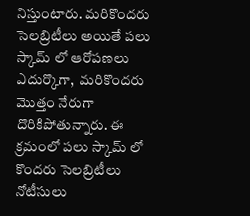నిస్తుంటారు. మరికొందరు సెలబ్రిటీలు అయితే పలు స్కామ్ లో ఆరోపణలు ఎదుర్కొగా,  మరికొందరు మొత్తం నేరుగా దొరికిపోతున్నారు. ఈ క్రమంలో పలు స్కామ్ లో కొందరు సెలబ్రిటీలు నోటీసులు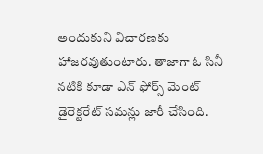అందుకుని విచారణకు హాజరవుతుంటారు. తాజాగా ఓ సినీ నటికి కూడా ఎన్ ఫోర్స్ మెంట్ డైరెక్టరేట్ సమన్లు జారీ చేసింది.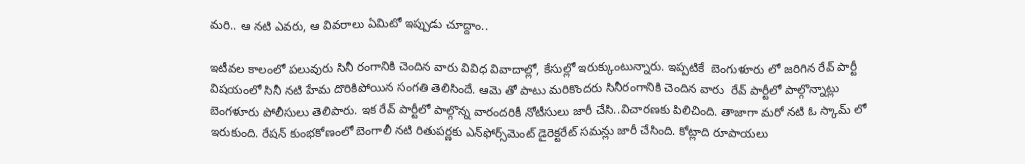మరి.. ఆ నటి ఎవరు, ఆ వివరాలు ఏమిటో ఇప్పుడు చూద్దాం..

ఇటీవల కాలంలో పలువురు సినీ రంగానికి చెందిన వారు వివిధ వివాదాల్లో, కేసుల్లో ఇరుక్కుంటున్నారు. ఇప్పటికే  బెంగుళూరు లో జరిగిన రేవ్ పార్టీ విషయంలో సినీ నటి హేమ దొరికిపోయిన సంగతి తెలిసిందే. ఆమె తో పాటు మరికొందరు సినీరంగానికి చెందిన వారు  రేవ్ పార్టీలో పాల్గొన్నాట్లు బెంగళూరు పోలీసులు తెలిపారు. ఇక రేవ్ పార్టీలో పాల్గొన్న వారందరికీ నోటీసులు జారీ చేసి..విచారణకు పిలిచింది. తాజాగా మరో నటి ఓ స్కామ్ లో ఇరుకుంది. రేషన్ కుంభకోణంలో బెంగాలీ నటి రితుపర్ణకు ఎన్‌ఫోర్స్‌మెంట్ డైరెక్టరేట్ సమన్లు జారీ చేసింది. కోట్లాది రూపాయలు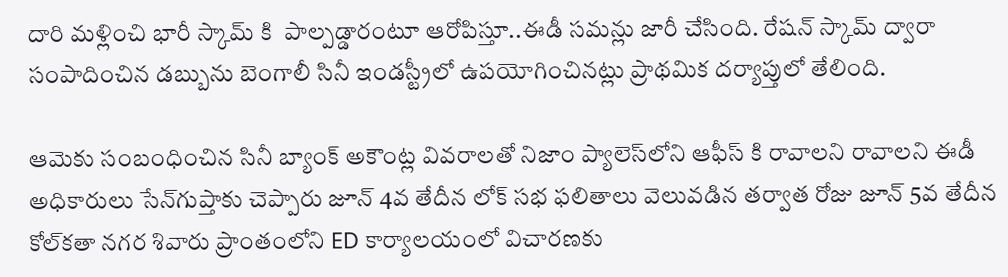దారి మళ్లించి భారీ స్కామ్ కి  పాల్పడ్డారంటూ ఆరోపిస్తూ..ఈడీ సమన్లు జారీ చేసింది. రేషన్ స్కామ్ ద్వారా సంపాదించిన డబ్బును బెంగాలీ సినీ ఇండస్ట్రీలో ఉపయోగించినట్లు ప్రాథమిక దర్యాప్తులో తేలింది.

ఆమెకు సంబంధించిన సినీ బ్యాంక్ అకౌంట్ల వివరాలతో నిజాం ప్యాలెస్‌లోని ఆఫీస్ కి రావాలని రావాలని ఈడీ అధికారులు సేన్‌గుప్తాకు చెప్పారు జూన్ 4వ తేదీన లోక్ సభ ఫలితాలు వెలువడిన తర్వాత రోజు జూన్ 5వ తేదీన కోల్‌కతా నగర శివారు ప్రాంతంలోని ED కార్యాలయంలో విచారణకు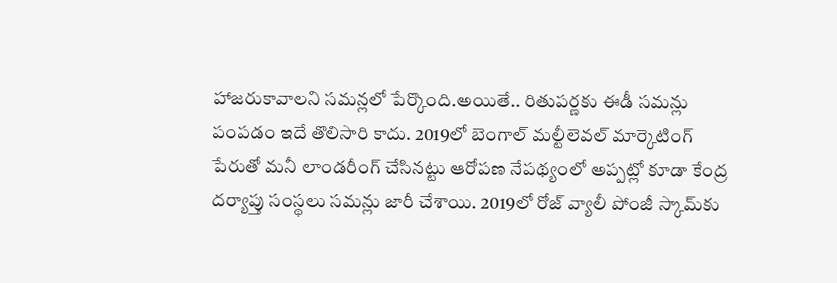హాజరుకావాలని సమన్లలో పేర్కొంది.అయితే.. రితుపర్ణకు ఈడీ సమన్లు పంపడం ఇదే తొలిసారి కాదు. 2019లో బెంగాల్‌ మల్టీలెవల్ మార్కెటింగ్ పేరుతో మనీ లాండరీంగ్ చేసినట్టు ఆరోపణ నేపథ్యంలో అప్పట్లో కూడా కేంద్ర దర్యాప్తు సంస్థలు సమన్లు జారీ చేశాయి. 2019లో రోజ్ వ్యాలీ పోంజీ స్కామ్‌కు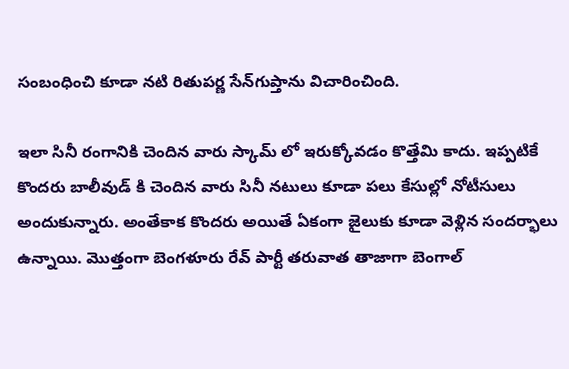సంబంధించి కూడా నటి రితుపర్ణ సేన్‌గుప్తాను విచారించింది.

ఇలా సినీ రంగానికి చెందిన వారు స్కామ్ లో ఇరుక్కోవడం కొత్తేమి కాదు. ఇప్పటికే కొందరు బాలీవుడ్ కి చెందిన వారు సినీ నటులు కూడా పలు కేసుల్లో నోటీసులు అందుకున్నారు. అంతేకాక కొందరు అయితే ఏకంగా జైలుకు కూడా వెళ్లిన సందర్భాలు ఉన్నాయి. మొత్తంగా బెంగళూరు రేవ్ పార్టీ తరువాత తాజాగా బెంగాల్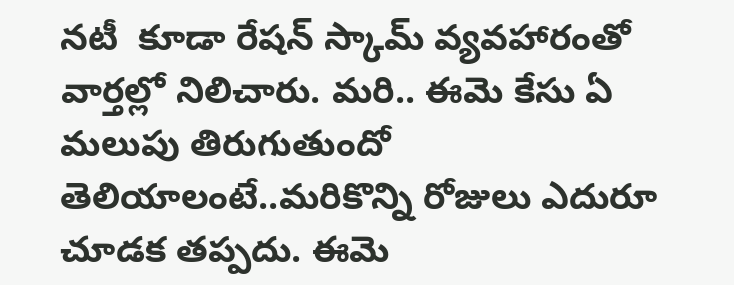నటీ  కూడా రేషన్ స్కామ్ వ్యవహారంతో వార్తల్లో నిలిచారు. మరి.. ఈమె కేసు ఏ మలుపు తిరుగుతుందో తెలియాలంటే..మరికొన్ని రోజులు ఎదురూ చూడక తప్పదు. ఈమె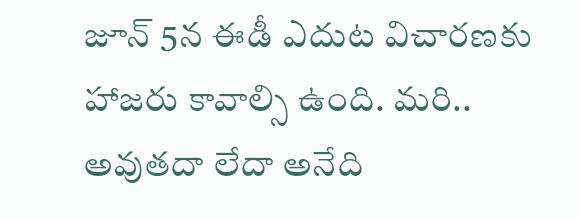జూన్ 5న ఈడీ ఎదుట విచారణకు హాజరు కావాల్సి ఉంది. మరి.. అవుతదా లేదా అనేది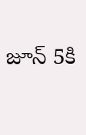జూన్ 5కి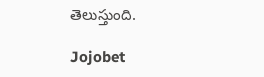తెలుస్తుంది.

Jojobet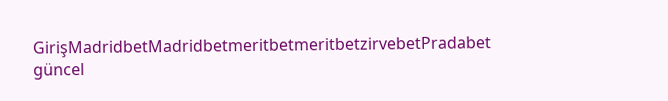GirişMadridbetMadridbetmeritbetmeritbetzirvebetPradabet güncel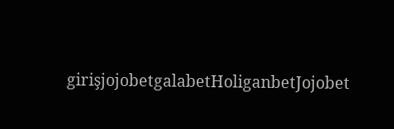girişjojobetgalabetHoliganbetJojobet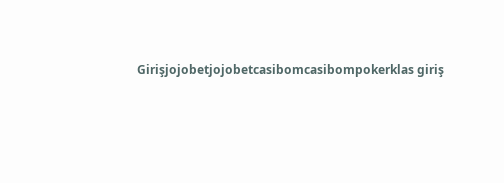Girişjojobetjojobetcasibomcasibompokerklas giriş